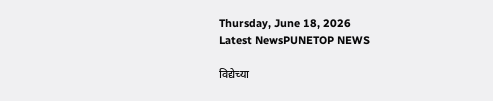Thursday, June 18, 2026
Latest NewsPUNETOP NEWS

विद्येच्या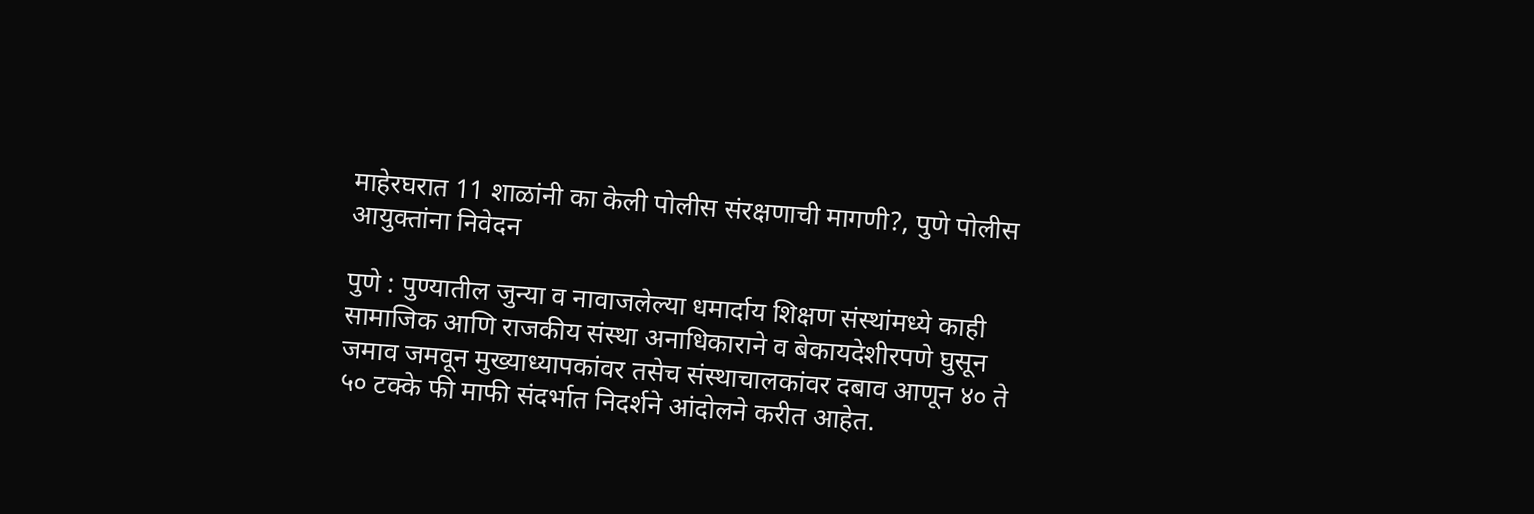माहेरघरात 11 शाळांनी का केली पोलीस संरक्षणाची मागणी?, पुणे पोलीस आयुक्तांना निवेदन

पुणे : पुण्यातील जुन्या व नावाजलेल्या धमार्दाय शिक्षण संस्थांमध्ये काही सामाजिक आणि राजकीय संस्था अनाधिकाराने व बेकायदेशीरपणे घुसून जमाव जमवून मुख्याध्यापकांवर तसेच संस्थाचालकांवर दबाव आणून ४० ते ५० टक्के फी माफी संदर्भात निदर्शने आंदोलने करीत आहेत.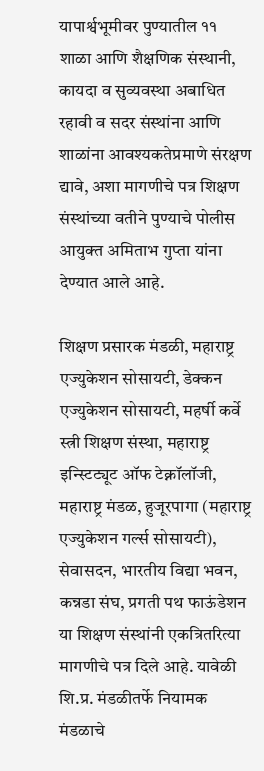यापार्श्वभूमीवर पुण्यातील ११ शाळा आणि शैक्षणिक संस्थानी, कायदा व सुव्यवस्था अबाधित रहावी व सदर संस्थांना आणि शाळांना आवश्यकतेप्रमाणे संरक्षण द्यावे, अशा मागणीचे पत्र शिक्षण संस्थांच्या वतीने पुण्याचे पोलीस आयुक्त अमिताभ गुप्ता यांना देण्यात आले आहे.

शिक्षण प्रसारक मंडळी, महाराष्ट्र एज्युकेशन सोसायटी, डेक्कन एज्युकेशन सोसायटी, महर्षी कर्वे स्त्री शिक्षण संस्था, महाराष्ट्र इन्स्टिट्यूट ऑफ टेक्नॉलॉजी, महाराष्ट्र मंडळ, हुजूरपागा (महाराष्ट्र एज्युकेशन गर्ल्स सोसायटी), सेवासदन, भारतीय विद्या भवन, कन्नडा संघ, प्रगती पथ फाऊंडेशन या शिक्षण संस्थांनी एकत्रितरित्या मागणीचे पत्र दिले आहे. यावेळी शि.प्र. मंडळीतर्फे नियामक मंडळाचे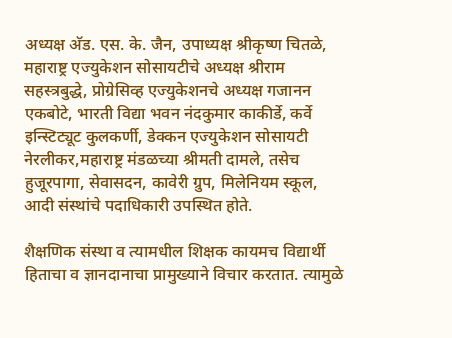अध्यक्ष अ‍ॅड. एस. के. जैन, उपाध्यक्ष श्रीकृष्ण चितळे, महाराष्ट्र एज्युकेशन सोसायटीचे अध्यक्ष श्रीराम सहस्त्रबुद्धे, प्रोग्रेसिव्ह एज्युकेशनचे अध्यक्ष गजानन एकबोटे, भारती विद्या भवन नंदकुमार काकीर्डे, कर्वे इन्स्टिट्यूट कुलकर्णी, डेक्कन एज्युकेशन सोसायटी नेरलीकर,महाराष्ट्र मंडळच्या श्रीमती दामले, तसेच हुजूरपागा, सेवासदन, कावेरी ग्रुप, मिलेनियम स्कूल, आदी संस्थांचे पदाधिकारी उपस्थित होते.

शैक्षणिक संस्था व त्यामधील शिक्षक कायमच विद्यार्थी हिताचा व ज्ञानदानाचा प्रामुख्याने विचार करतात. त्यामुळे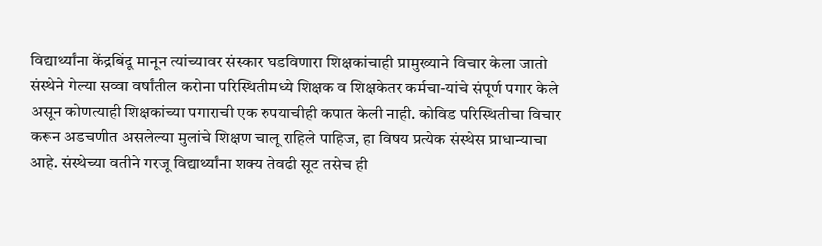विद्यार्थ्यांना केंद्रबिंदू मानून त्यांच्यावर संस्कार घडविणारा शिक्षकांचाही प्रामुख्याने विचार केला जातो संस्थेने गेल्या सव्वा वर्षांतील करोना परिस्थितीमध्ये शिक्षक व शिक्षकेतर कर्मचा-यांचे संपूर्ण पगार केले असून कोणत्याही शिक्षकांच्या पगाराची एक रुपयाचीही कपात केली नाही. कोविड परिस्थितीचा विचार करून अडचणीत असलेल्या मुलांचे शिक्षण चालू राहिले पाहिज, हा विषय प्रत्येक संस्थेस प्राधान्याचा आहे. संस्थेच्या वतीने गरजू विद्यार्थ्यांना शक्य तेवढी सूट तसेच ही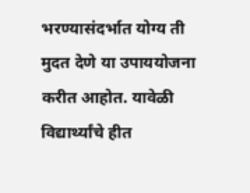भरण्यासंदर्भात योग्य ती मुदत देणे या उपाययोजना करीत आहोत. यावेळी विद्यार्थ्यांचे हीत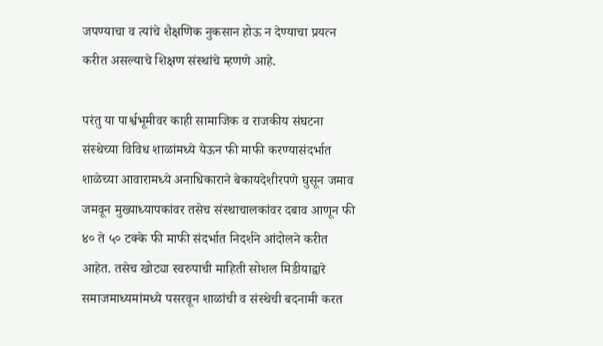जपण्याचा व त्यांचे शैक्षणिक नुकसान होऊ न देण्याचा प्रयत्न करीत असल्याचे शिक्षण संस्थांचे म्हणणे आहे.

परंतु या पार्श्वभूमीवर काही सामाजिक व राजकीय संघटना संस्थेच्या विविध शाळांमध्ये येऊन फी माफी करण्यासंदर्भात शाळेच्या आवारामध्ये अनाधिकाराने बेकायदेशीरपणे घुसून जमाव जमवून मुख्याध्यापकांवर तसेच संस्थाचालकांवर दबाव आणून फी ४० ते ५० टक्के फी माफी संदर्भात निदर्शने आंदोलने करीत आहेत. तसेच खोट्या स्वरुपाची माहिती सोशल मिडीयाद्वारे समाजमाध्यमांमध्ये पसरवून शाळांची व संस्थेची बदनामी करत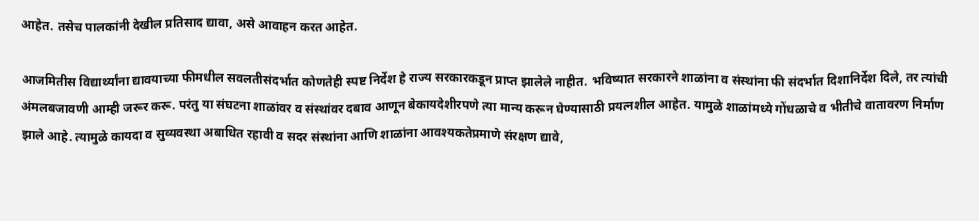आहेत. तसेच पालकांनी देखील प्रतिसाद द्यावा, असे आवाहन करत आहेत.

आजमितीस विद्यार्थ्यांना द्यावयाच्या फीमधील सवलतीसंदर्भात कोणतेही स्पष्ट निर्देश हे राज्य सरकारकडून प्राप्त झालेले नाहीत. भविष्यात सरकारने शाळांना व संस्थांना फी संदर्भात दिशानिर्देश दिले, तर त्यांची अंमलबजावणी आम्ही जरूर करू. परंतु या संघटना शाळांवर व संस्थांवर दबाव आणून बेकायदेशीरपणे त्या मान्य करून घेण्यासाठी प्रयत्नशील आहेत. यामुळे शाळांमध्ये गोंधळाचे व भीतीचे वातावरण निर्माण झाले आहे. त्यामुळे कायदा व सुव्यवस्था अबाधित रहावी व सदर संस्थांना आणि शाळांना आवश्यकतेप्रमाणे संरक्षण द्यावे,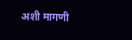अशी मागणी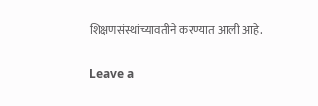शिक्षणसंस्थांच्यावतीने करण्यात आली आहे.

Leave a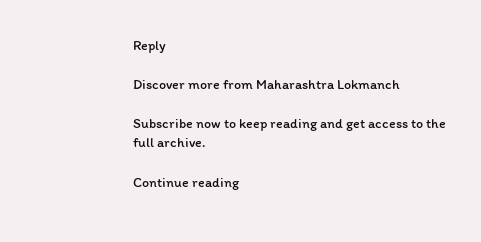Reply

Discover more from Maharashtra Lokmanch

Subscribe now to keep reading and get access to the full archive.

Continue reading